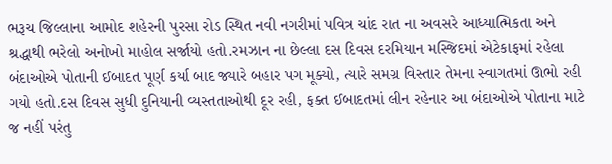ભરૂચ જિલ્લાના આમોદ શહેરની પુરસા રોડ સ્થિત નવી નગરીમાં પવિત્ર ચાંદ રાત ના અવસરે આધ્યાત્મિકતા અને શ્રદ્ધાથી ભરેલો અનોખો માહોલ સર્જાયો હતો.રમઝાન ના છેલ્લા દસ દિવસ દરમિયાન મસ્જિદમાં એટેકાફમાં રહેલા બંદાઓએ પોતાની ઈબાદત પૂર્ણ કર્યા બાદ જ્યારે બહાર પગ મૂક્યો, ત્યારે સમગ્ર વિસ્તાર તેમના સ્વાગતમાં ઊભો રહી ગયો હતો.દસ દિવસ સુધી દુનિયાની વ્યસ્તતાઓથી દૂર રહી, ફક્ત ઈબાદતમાં લીન રહેનાર આ બંદાઓએ પોતાના માટે જ નહીં પરંતુ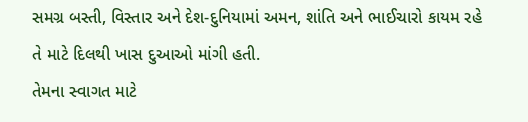સમગ્ર બસ્તી, વિસ્તાર અને દેશ-દુનિયામાં અમન, શાંતિ અને ભાઈચારો કાયમ રહે તે માટે દિલથી ખાસ દુઆઓ માંગી હતી.
તેમના સ્વાગત માટે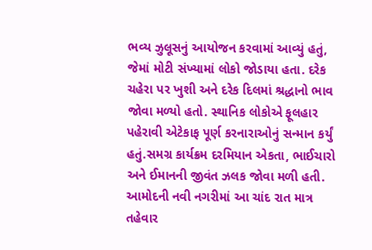ભવ્ય ઝુલૂસનું આયોજન કરવામાં આવ્યું હતું, જેમાં મોટી સંખ્યામાં લોકો જોડાયા હતા. દરેક ચહેરા પર ખુશી અને દરેક દિલમાં શ્રદ્ધાનો ભાવ જોવા મળ્યો હતો. સ્થાનિક લોકોએ ફૂલહાર પહેરાવી એટેકાફ પૂર્ણ કરનારાઓનું સન્માન કર્યું હતું.સમગ્ર કાર્યક્રમ દરમિયાન એકતા, ભાઈચારો અને ઈમાનની જીવંત ઝલક જોવા મળી હતી. આમોદની નવી નગરીમાં આ ચાંદ રાત માત્ર તહેવાર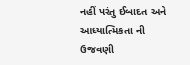નહીં પરંતુ ઈબાદત અને આધ્યાત્મિકતા ની ઉજવણી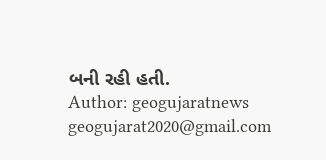બની રહી હતી.
Author: geogujaratnews
geogujarat2020@gmail.com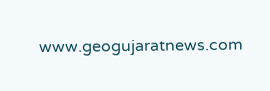www.geogujaratnews.com